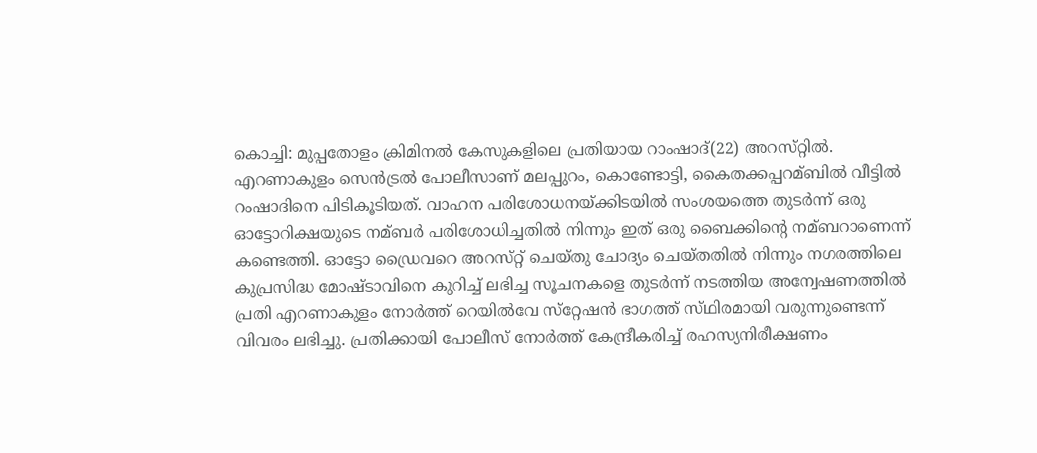കൊച്ചി: മുപ്പതോളം ക്രിമിനല്‍ കേസുകളിലെ പ്രതിയായ റാംഷാദ്‌(22) അറസ്‌റ്റില്‍. എറണാകുളം സെന്‍ട്രല്‍ പോലീസാണ്‌ മലപ്പുറം, കൊണ്ടോട്ടി, കൈതക്കപ്പറമ്ബില്‍ വീട്ടില്‍ റംഷാദിനെ പിടികൂടിയത്‌. വാഹന പരിശോധനയ്‌ക്കിടയില്‍ സംശയത്തെ തുടര്‍ന്ന്‌ ഒരു ഓട്ടോറിക്ഷയുടെ നമ്ബര്‍ പരിശോധിച്ചതില്‍ നിന്നും ഇത്‌ ഒരു ബൈക്കിന്റെ നമ്ബറാണെന്ന്‌ കണ്ടെത്തി. ഓട്ടോ ഡ്രൈവറെ അറസ്‌റ്റ് ചെയ്‌തു ചോദ്യം ചെയ്‌തതില്‍ നിന്നും നഗരത്തിലെ കുപ്രസിദ്ധ മോഷ്‌ടാവിനെ കുറിച്ച്‌ ലഭിച്ച സൂചനകളെ തുടര്‍ന്ന്‌ നടത്തിയ അന്വേഷണത്തില്‍ പ്രതി എറണാകുളം നോര്‍ത്ത്‌ റെയില്‍വേ സ്‌റ്റേഷന്‍ ഭാഗത്ത്‌ സ്‌ഥിരമായി വരുന്നുണ്ടെന്ന്‌ വിവരം ലഭിച്ചു. പ്രതിക്കായി പോലീസ്‌ നോര്‍ത്ത്‌ കേന്ദ്രീകരിച്ച്‌ രഹസ്യനിരീക്ഷണം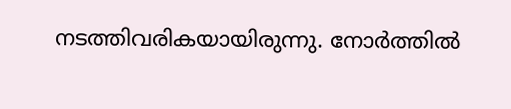നടത്തിവരികയായിരുന്നു. നോര്‍ത്തില്‍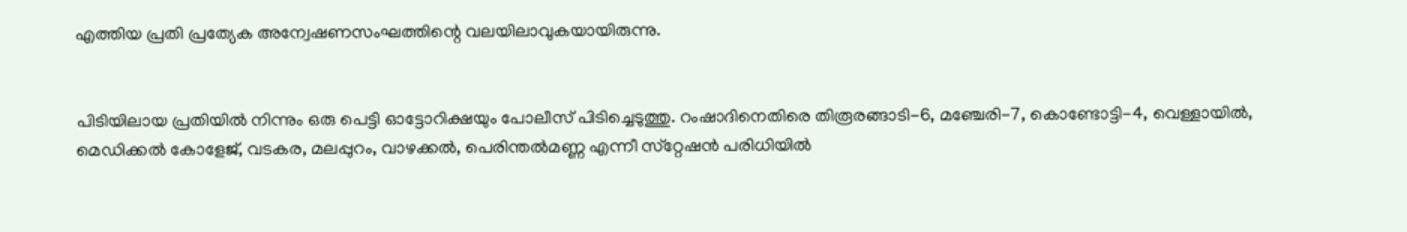എത്തിയ പ്രതി പ്രത്യേക അന്വേഷണസംഘത്തിന്റെ വലയിലാവുകയായിരുന്നു.


പിടിയിലായ പ്രതിയില്‍ നിന്നും ഒരു പെട്ടി ഓട്ടോറിക്ഷയും പോലീസ്‌ പിടിച്ചെടുത്തു. റംഷാദിനെതിരെ തിരൂരങ്ങാടി-6, മഞ്ചേരി-7, കൊണ്ടോട്ടി-4, വെള്ളായില്‍, മെഡിക്കല്‍ കോളേജ്‌, വടകര, മലപ്പുറം, വാഴക്കല്‍, പെരിന്തല്‍മണ്ണ എന്നീ സ്‌റ്റേഷന്‍ പരിധിയില്‍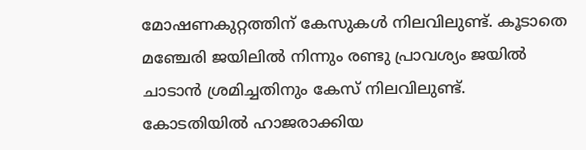മോഷണകുറ്റത്തിന്‌ കേസുകള്‍ നിലവിലുണ്ട്‌. കൂടാതെ മഞ്ചേരി ജയിലില്‍ നിന്നും രണ്ടു പ്രാവശ്യം ജയില്‍ ചാടാന്‍ ശ്രമിച്ചതിനും കേസ്‌ നിലവിലുണ്ട്‌. കോടതിയില്‍ ഹാജരാക്കിയ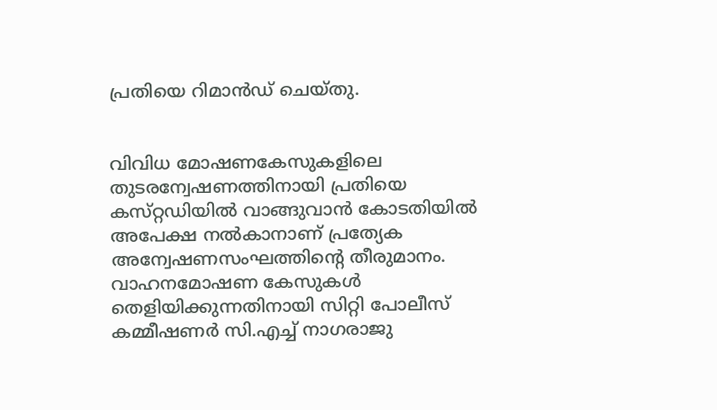പ്രതിയെ റിമാന്‍ഡ്‌ ചെയ്‌തു.


വിവിധ മോഷണകേസുകളിലെ തുടരന്വേഷണത്തിനായി പ്രതിയെ കസ്‌റ്റഡിയില്‍ വാങ്ങുവാന്‍ കോടതിയില്‍ അപേക്ഷ നല്‍കാനാണ്‌ പ്രത്യേക അന്വേഷണസംഘത്തിന്റെ തീരുമാനം. വാഹനമോഷണ കേസുകള്‍ തെളിയിക്കുന്നതിനായി സിറ്റി പോലീസ്‌ കമ്മീഷണര്‍ സി.എച്ച്‌ നാഗരാജു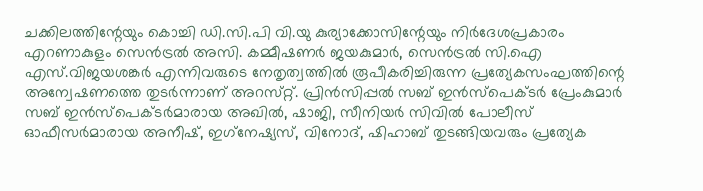ചക്കിലത്തിന്റേയും കൊച്ചി ഡി.സി.പി വി.യു കുര്യാക്കോസിന്റേയും നിര്‍ദേശപ്രകാരം എറണാകുളം സെന്‍ട്രല്‍ അസി. കമ്മീഷണര്‍ ജയകുമാര്‍, സെന്‍ട്രല്‍ സി.ഐ എസ്‌.വിജയശങ്കര്‍ എന്നിവരുടെ നേതൃത്വത്തില്‍ രൂപീകരിച്ചിരുന്ന പ്രത്യേകസംഘത്തിന്റെ അന്വേഷണത്തെ തുടര്‍ന്നാണ്‌ അറസ്‌റ്റ്. പ്രിന്‍സിപ്പല്‍ സബ്‌ ഇന്‍സ്‌പെക്‌ടര്‍ പ്രേംകുമാര്‍ സബ്‌ ഇന്‍സ്‌പെക്‌ടര്‍മാരായ അഖില്‍, ഷാജി, സീനിയര്‍ സിവില്‍ പോലീസ്‌ ഓഫീസര്‍മാരായ അനീഷ്‌, ഇഗ്‌നേഷ്യസ്‌, വിനോദ്‌, ഷിഹാബ്‌ തുടങ്ങിയവരും പ്രത്യേക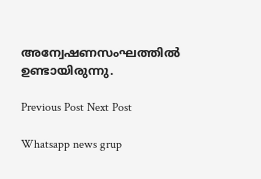അന്വേഷണസംഘത്തില്‍ ഉണ്ടായിരുന്നു.

Previous Post Next Post

Whatsapp news grup